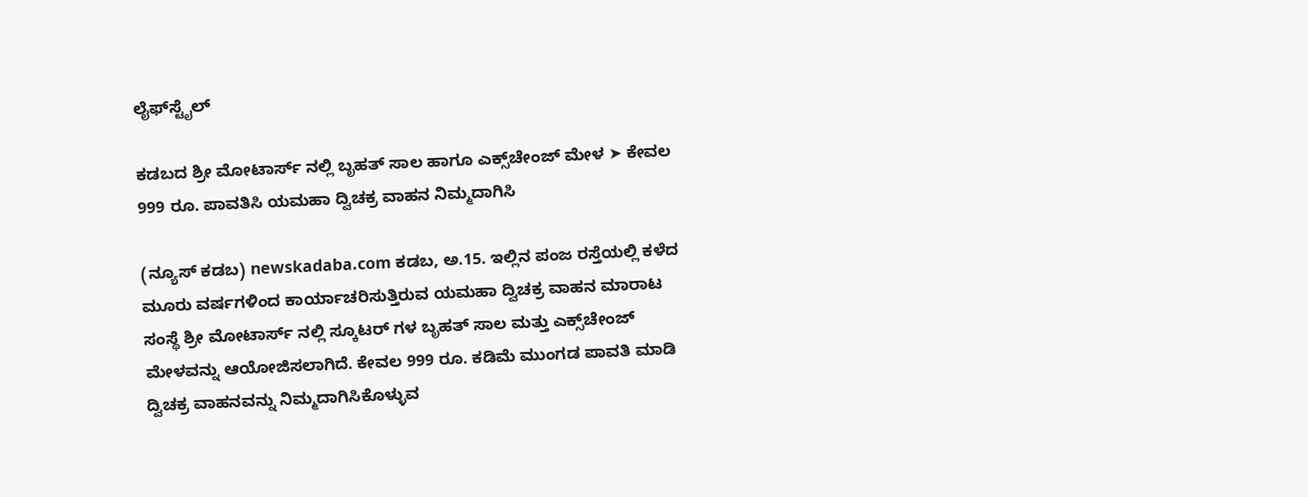ಲೈಫ್‍ಸ್ಟೈಲ್

ಕಡಬದ ಶ್ರೀ ಮೋಟಾರ್ಸ್ ನಲ್ಲಿ ಬೃಹತ್ ಸಾಲ ಹಾಗೂ ಎಕ್ಸ್‌ಚೇಂಜ್ ಮೇಳ ➤ ಕೇವಲ 999 ರೂ. ಪಾವತಿಸಿ ಯಮಹಾ ದ್ವಿಚಕ್ರ ವಾಹನ ನಿಮ್ಮದಾಗಿಸಿ

(ನ್ಯೂಸ್ ಕಡಬ) newskadaba.com ಕಡಬ, ಅ.15. ಇಲ್ಲಿನ ಪಂಜ ರಸ್ತೆಯಲ್ಲಿ ಕಳೆದ ಮೂರು ವರ್ಷಗಳಿಂದ ಕಾರ್ಯಾಚರಿಸುತ್ತಿರುವ ಯಮಹಾ ದ್ವಿಚಕ್ರ ವಾಹನ ಮಾರಾಟ ಸಂಸ್ಥೆ ಶ್ರೀ ಮೋಟಾರ್ಸ್ ನಲ್ಲಿ ಸ್ಕೂಟರ್ ಗಳ ಬೃಹತ್ ಸಾಲ ಮತ್ತು ಎಕ್ಸ್‌ಚೇಂಜ್ ಮೇಳವನ್ನು ಆಯೋಜಿಸಲಾಗಿದೆ. ಕೇವಲ 999 ರೂ. ಕಡಿಮೆ ಮುಂಗಡ ಪಾವತಿ ಮಾಡಿ ದ್ವಿಚಕ್ರ ವಾಹನವನ್ನು ನಿಮ್ಮದಾಗಿಸಿಕೊಳ್ಳುವ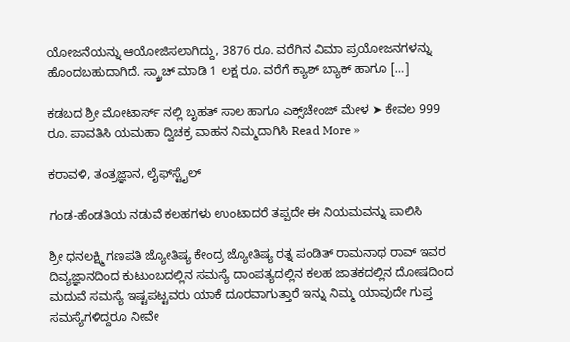ಯೋಜನೆಯನ್ನು ಆಯೋಜಿಸಲಾಗಿದ್ದು, 3876 ರೂ. ವರೆಗಿನ ವಿಮಾ ಪ್ರಯೋಜನಗಳನ್ನು ಹೊಂದಬಹುದಾಗಿದೆ. ಸ್ಕ್ರಾಚ್ ಮಾಡಿ 1 ಲಕ್ಷ ರೂ. ವರೆಗೆ ಕ್ಯಾಶ್ ಬ್ಯಾಕ್ ಹಾಗೂ […]

ಕಡಬದ ಶ್ರೀ ಮೋಟಾರ್ಸ್ ನಲ್ಲಿ ಬೃಹತ್ ಸಾಲ ಹಾಗೂ ಎಕ್ಸ್‌ಚೇಂಜ್ ಮೇಳ ➤ ಕೇವಲ 999 ರೂ. ಪಾವತಿಸಿ ಯಮಹಾ ದ್ವಿಚಕ್ರ ವಾಹನ ನಿಮ್ಮದಾಗಿಸಿ Read More »

ಕರಾವಳಿ, ತಂತ್ರಜ್ಞಾನ, ಲೈಫ್‍ಸ್ಟೈಲ್

ಗಂಡ-ಹೆಂಡತಿಯ ನಡುವೆ ಕಲಹಗಳು ಉಂಟಾದರೆ ತಪ್ಪದೇ ಈ ನಿಯಮವನ್ನು ಪಾಲಿಸಿ

ಶ್ರೀ ಧನಲಕ್ಷ್ಮಿ ಗಣಪತಿ ಜ್ಯೋತಿಷ್ಯ ಕೇಂದ್ರ ಜ್ಯೋತಿಷ್ಯ ರತ್ನ ಪಂಡಿತ್ ರಾಮನಾಥ ರಾವ್ ಇವರ ದಿವ್ಯಜ್ಞಾನದಿಂದ ಕುಟುಂಬದಲ್ಲಿನ ಸಮಸ್ಯೆ ದಾಂಪತ್ಯದಲ್ಲಿನ ಕಲಹ ಜಾತಕದಲ್ಲಿನ ದೋಷದಿಂದ ಮದುವೆ ಸಮಸ್ಯೆ ಇಷ್ಟಪಟ್ಟವರು ಯಾಕೆ ದೂರವಾಗುತ್ತಾರೆ ಇನ್ನು ನಿಮ್ಮ ಯಾವುದೇ ಗುಪ್ತ ಸಮಸ್ಯೆಗಳಿದ್ದರೂ ನೀವೇ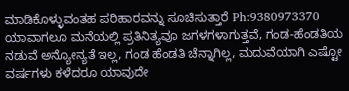ಮಾಡಿಕೊಳ್ಳುವಂತಹ ಪರಿಹಾರವನ್ನು ಸೂಚಿಸುತ್ತಾರೆ Ph:9380973370 ಯಾವಾಗಲೂ ಮನೆಯಲ್ಲಿ ಪ್ರತಿನಿತ್ಯವೂ ಜಗಳಗಳಾಗುತ್ತವೆ, ಗಂಡ-ಹೆಂಡತಿಯ ನಡುವೆ ಅನ್ಯೋನ್ಯತೆ ಇಲ್ಲ, ಗಂಡ ಹೆಂಡತಿ ಚೆನ್ನಾಗಿಲ್ಲ, ಮದುವೆಯಾಗಿ ಎಷ್ಟೋ ವರ್ಷಗಳು ಕಳೆದರೂ ಯಾವುದೇ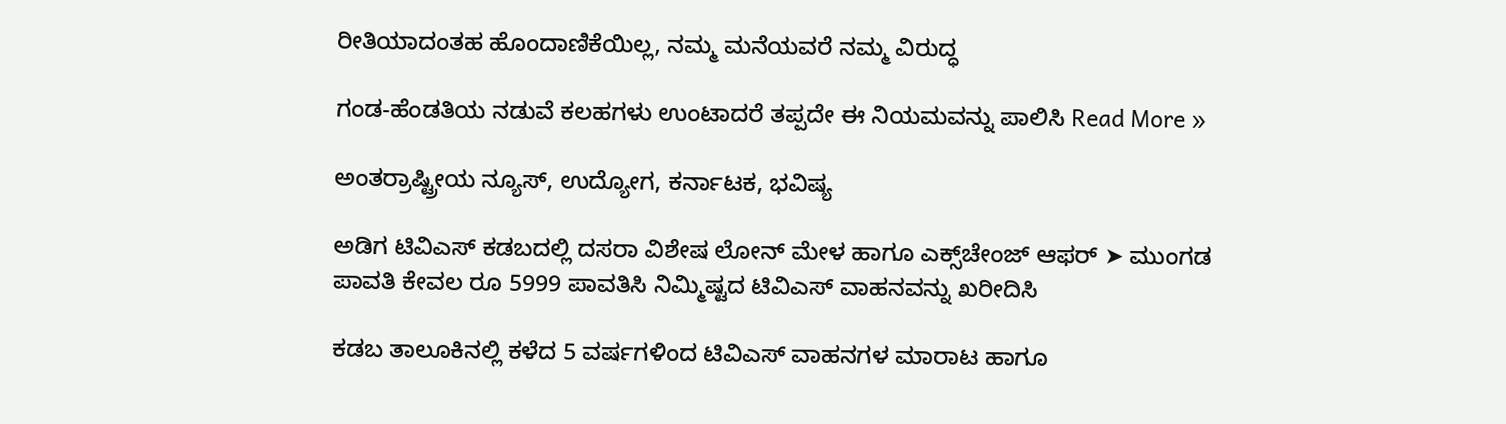ರೀತಿಯಾದಂತಹ ಹೊಂದಾಣಿಕೆಯಿಲ್ಲ, ನಮ್ಮ ಮನೆಯವರೆ ನಮ್ಮ ವಿರುದ್ಧ

ಗಂಡ-ಹೆಂಡತಿಯ ನಡುವೆ ಕಲಹಗಳು ಉಂಟಾದರೆ ತಪ್ಪದೇ ಈ ನಿಯಮವನ್ನು ಪಾಲಿಸಿ Read More »

ಅಂತರ್ರಾಷ್ಟ್ರೀಯ ನ್ಯೂಸ್, ಉದ್ಯೋಗ, ಕರ್ನಾಟಕ, ಭವಿಷ್ಯ

ಅಡಿಗ ಟಿವಿಎಸ್ ಕಡಬದಲ್ಲಿ ದಸರಾ ವಿಶೇಷ ಲೋನ್ ಮೇಳ ಹಾಗೂ ಎಕ್ಸ್‌ಚೇಂಜ್ ಆಫರ್ ➤ ಮುಂಗಡ ಪಾವತಿ ಕೇವಲ ರೂ 5999 ಪಾವತಿಸಿ ನಿಮ್ಮಿಷ್ಟದ ಟಿವಿಎಸ್ ವಾಹನವನ್ನು ಖರೀದಿಸಿ

ಕಡಬ ತಾಲೂಕಿನಲ್ಲಿ ಕಳೆದ 5 ವರ್ಷಗಳಿಂದ ಟಿವಿಎಸ್ ವಾಹನಗಳ ಮಾರಾಟ ಹಾಗೂ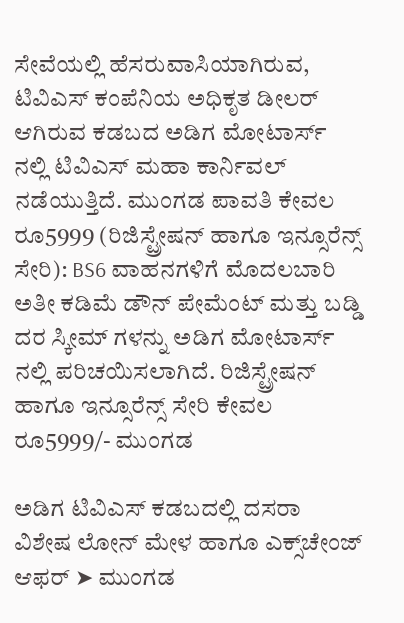ಸೇವೆಯಲ್ಲಿ ಹೆಸರುವಾಸಿಯಾಗಿರುವ, ಟಿವಿಎಸ್ ಕಂಪೆನಿಯ ಅಧಿಕೃತ ಡೀಲರ್ ಆಗಿರುವ ಕಡಬದ ಅಡಿಗ ಮೋಟಾರ್ಸ್ ನಲ್ಲಿ ಟಿವಿಎಸ್ ಮಹಾ ಕಾರ್ನಿವಲ್ ನಡೆಯುತ್ತಿದೆ. ಮುಂಗಡ ಪಾವತಿ ಕೇವಲ ರೂ5999 (ರಿಜಿಸ್ಟ್ರೇಷನ್ ಹಾಗೂ ಇನ್ಸೂರೆನ್ಸ್ ಸೇರಿ): BS6 ವಾಹನಗಳಿಗೆ ಮೊದಲಬಾರಿ ಅತೀ ಕಡಿಮೆ ಡೌನ್ ಪೇಮೆಂಟ್ ಮತ್ತು ಬಡ್ಡಿ ದರ ಸ್ಕೀಮ್ ಗಳನ್ನು ಅಡಿಗ ಮೋಟಾರ್ಸ್ ನಲ್ಲಿ ಪರಿಚಯಿಸಲಾಗಿದೆ. ರಿಜಿಸ್ಟ್ರೇಷನ್ ಹಾಗೂ ಇನ್ಸೂರೆನ್ಸ್ ಸೇರಿ ಕೇವಲ ರೂ5999/- ಮುಂಗಡ

ಅಡಿಗ ಟಿವಿಎಸ್ ಕಡಬದಲ್ಲಿ ದಸರಾ ವಿಶೇಷ ಲೋನ್ ಮೇಳ ಹಾಗೂ ಎಕ್ಸ್‌ಚೇಂಜ್ ಆಫರ್ ➤ ಮುಂಗಡ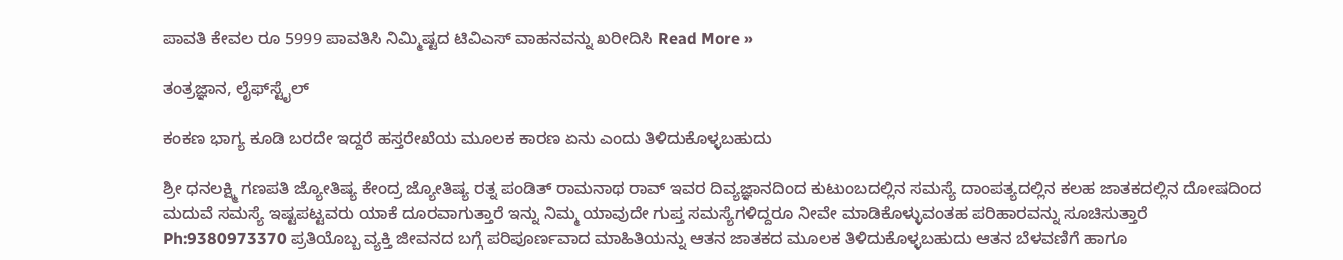ಪಾವತಿ ಕೇವಲ ರೂ 5999 ಪಾವತಿಸಿ ನಿಮ್ಮಿಷ್ಟದ ಟಿವಿಎಸ್ ವಾಹನವನ್ನು ಖರೀದಿಸಿ Read More »

ತಂತ್ರಜ್ಞಾನ, ಲೈಫ್‍ಸ್ಟೈಲ್

ಕಂಕಣ ಭಾಗ್ಯ ಕೂಡಿ ಬರದೇ ಇದ್ದರೆ ಹಸ್ತರೇಖೆಯ ಮೂಲಕ ಕಾರಣ ಏನು ಎಂದು ತಿಳಿದುಕೊಳ್ಳಬಹುದು

ಶ್ರೀ ಧನಲಕ್ಷ್ಮಿ ಗಣಪತಿ ಜ್ಯೋತಿಷ್ಯ ಕೇಂದ್ರ ಜ್ಯೋತಿಷ್ಯ ರತ್ನ ಪಂಡಿತ್ ರಾಮನಾಥ ರಾವ್ ಇವರ ದಿವ್ಯಜ್ಞಾನದಿಂದ ಕುಟುಂಬದಲ್ಲಿನ ಸಮಸ್ಯೆ ದಾಂಪತ್ಯದಲ್ಲಿನ ಕಲಹ ಜಾತಕದಲ್ಲಿನ ದೋಷದಿಂದ ಮದುವೆ ಸಮಸ್ಯೆ ಇಷ್ಟಪಟ್ಟವರು ಯಾಕೆ ದೂರವಾಗುತ್ತಾರೆ ಇನ್ನು ನಿಮ್ಮ ಯಾವುದೇ ಗುಪ್ತ ಸಮಸ್ಯೆಗಳಿದ್ದರೂ ನೀವೇ ಮಾಡಿಕೊಳ್ಳುವಂತಹ ಪರಿಹಾರವನ್ನು ಸೂಚಿಸುತ್ತಾರೆ Ph:9380973370 ಪ್ರತಿಯೊಬ್ಬ ವ್ಯಕ್ತಿ ಜೀವನದ ಬಗ್ಗೆ ಪರಿಪೂರ್ಣವಾದ ಮಾಹಿತಿಯನ್ನು ಆತನ ಜಾತಕದ ಮೂಲಕ ತಿಳಿದುಕೊಳ್ಳಬಹುದು ಆತನ ಬೆಳವಣಿಗೆ ಹಾಗೂ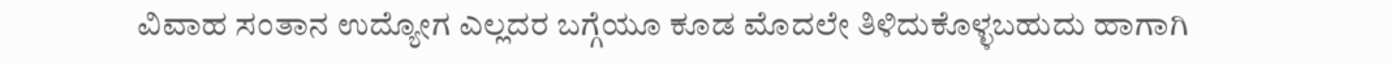ವಿವಾಹ ಸಂತಾನ ಉದ್ಯೋಗ ಎಲ್ಲದರ ಬಗ್ಗೆಯೂ ಕೂಡ ಮೊದಲೇ ತಿಳಿದುಕೊಳ್ಳಬಹುದು ಹಾಗಾಗಿ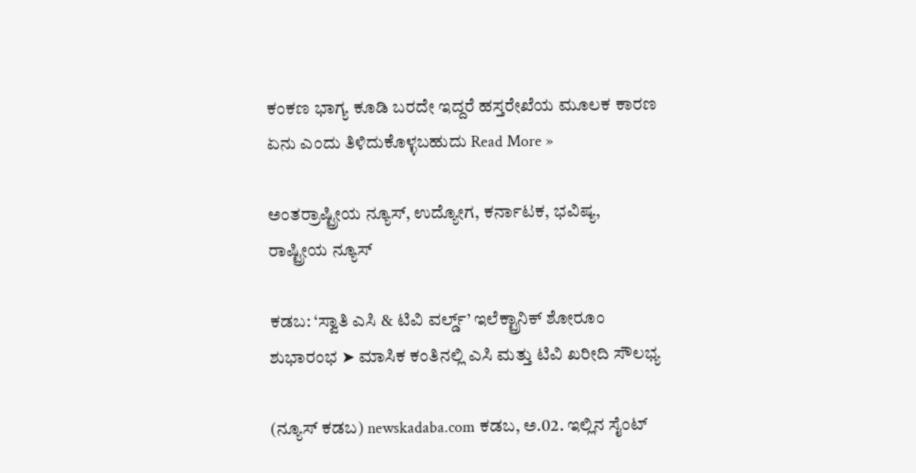ಕಂಕಣ ಭಾಗ್ಯ ಕೂಡಿ ಬರದೇ ಇದ್ದರೆ ಹಸ್ತರೇಖೆಯ ಮೂಲಕ ಕಾರಣ ಏನು ಎಂದು ತಿಳಿದುಕೊಳ್ಳಬಹುದು Read More »

ಅಂತರ್ರಾಷ್ಟ್ರೀಯ ನ್ಯೂಸ್, ಉದ್ಯೋಗ, ಕರ್ನಾಟಕ, ಭವಿಷ್ಯ, ರಾಷ್ಟ್ರೀಯ ನ್ಯೂಸ್

ಕಡಬ: ‘ಸ್ವಾತಿ ಎಸಿ & ಟಿವಿ ವರ್ಲ್ಡ್’ ಇಲೆಕ್ಟ್ರಾನಿಕ್ ಶೋರೂಂ ಶುಭಾರಂಭ ➤ ಮಾಸಿಕ ಕಂತಿನಲ್ಲಿ ಎಸಿ ಮತ್ತು ಟಿವಿ ಖರೀದಿ ಸೌಲಭ್ಯ

(ನ್ಯೂಸ್ ಕಡಬ) newskadaba.com ಕಡಬ, ಅ.02. ಇಲ್ಲಿನ ಸೈಂಟ್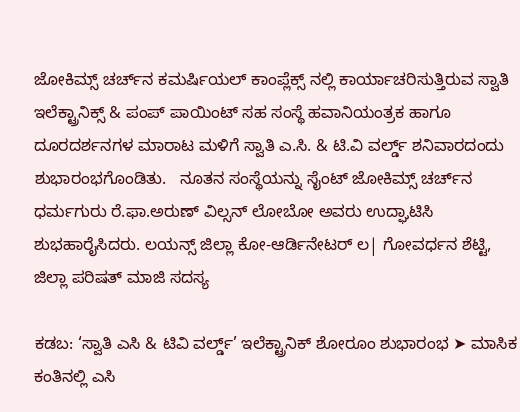ಜೋಕಿಮ್ಸ್ ಚರ್ಚ್‌ನ ಕಮರ್ಷಿಯಲ್ ಕಾಂಪ್ಲೆಕ್ಸ್ ನಲ್ಲಿ ಕಾರ್ಯಾಚರಿಸುತ್ತಿರುವ ಸ್ವಾತಿ ಇಲೆಕ್ಟ್ರಾನಿಕ್ಸ್ & ಪಂಪ್ ಪಾಯಿಂಟ್ ಸಹ ಸಂಸ್ಥೆ ಹವಾನಿಯಂತ್ರಕ ಹಾಗೂ ದೂರದರ್ಶನಗಳ ಮಾರಾಟ ಮಳಿಗೆ ಸ್ವಾತಿ ಎ.ಸಿ. & ಟಿ.ವಿ ವರ್ಲ್ಡ್ ಶನಿವಾರದಂದು ಶುಭಾರಂಭಗೊಂಡಿತು.   ನೂತನ ಸಂಸ್ಥೆಯನ್ನು ಸೈಂಟ್ ಜೋಕಿಮ್ಸ್ ಚರ್ಚ್‌ನ ಧರ್ಮಗುರು ರೆ.ಫಾ.ಅರುಣ್ ವಿಲ್ಸನ್ ಲೋಬೋ ಅವರು ಉದ್ಘಾಟಿಸಿ ಶುಭಹಾರೈಸಿದರು. ಲಯನ್ಸ್ ಜಿಲ್ಲಾ ಕೋ-ಆರ್ಡಿನೇಟರ್ ಲ| ಗೋವರ್ಧನ ಶೆಟ್ಟಿ, ಜಿಲ್ಲಾ ಪರಿಷತ್ ಮಾಜಿ ಸದಸ್ಯ

ಕಡಬ: ‘ಸ್ವಾತಿ ಎಸಿ & ಟಿವಿ ವರ್ಲ್ಡ್’ ಇಲೆಕ್ಟ್ರಾನಿಕ್ ಶೋರೂಂ ಶುಭಾರಂಭ ➤ ಮಾಸಿಕ ಕಂತಿನಲ್ಲಿ ಎಸಿ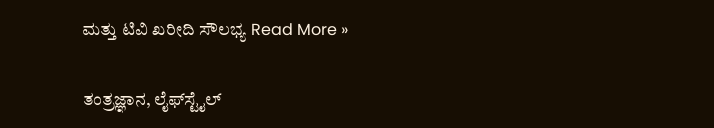ಮತ್ತು ಟಿವಿ ಖರೀದಿ ಸೌಲಭ್ಯ Read More »

ತಂತ್ರಜ್ಞಾನ, ಲೈಫ್‍ಸ್ಟೈಲ್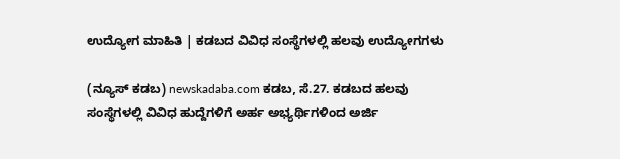ಉದ್ಯೋಗ ಮಾಹಿತಿ | ಕಡಬದ ವಿವಿಧ ಸಂಸ್ಥೆಗಳಲ್ಲಿ ಹಲವು ಉದ್ಯೋಗಗಳು

(ನ್ಯೂಸ್ ಕಡಬ) newskadaba.com ಕಡಬ, ಸೆ.27. ಕಡಬದ ಹಲವು ಸಂಸ್ಥೆಗಳಲ್ಲಿ ವಿವಿಧ ಹುದ್ದೆಗಳಿಗೆ ಅರ್ಹ ಅಭ್ಯರ್ಥಿಗಳಿಂದ ಅರ್ಜಿ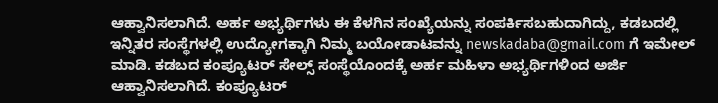ಆಹ್ವಾನಿಸಲಾಗಿದೆ. ಅರ್ಹ ಅಭ್ಯರ್ಥಿಗಳು ಈ ಕೆಳಗಿನ ಸಂಖ್ಯೆಯನ್ನು ಸಂಪರ್ಕಿಸಬಹುದಾಗಿದ್ದು, ಕಡಬದಲ್ಲಿ ಇನ್ನಿತರ ಸಂಸ್ಥೆಗಳಲ್ಲಿ ಉದ್ಯೋಗಕ್ಕಾಗಿ ನಿಮ್ಮ ಬಯೋಡಾಟವನ್ನು newskadaba@gmail.com ಗೆ ಇಮೇಲ್‌ ಮಾಡಿ. ಕಡಬದ ಕಂಪ್ಯೂಟರ್ ಸೇಲ್ಸ್ ಸಂಸ್ಥೆಯೊಂದಕ್ಕೆ ಅರ್ಹ ಮಹಿಳಾ ಅಭ್ಯರ್ಥಿಗಳಿಂದ ಅರ್ಜಿ ಆಹ್ವಾನಿಸಲಾಗಿದೆ. ಕಂಪ್ಯೂಟರ್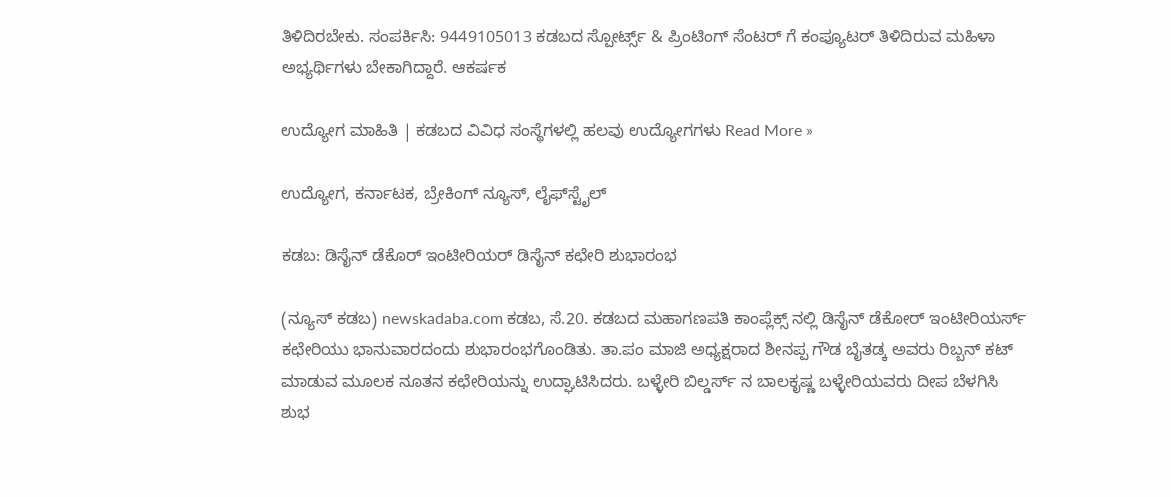ತಿಳಿದಿರಬೇಕು. ಸಂಪರ್ಕಿಸಿ: 9449105013 ಕಡಬದ ಸ್ಪೋರ್ಟ್ಸ್ & ಪ್ರಿಂಟಿಂಗ್ ಸೆಂಟರ್ ಗೆ ಕಂಪ್ಯೂಟರ್ ತಿಳಿದಿರುವ ಮಹಿಳಾ ಅಭ್ಯರ್ಥಿಗಳು ಬೇಕಾಗಿದ್ದಾರೆ. ಆಕರ್ಷಕ

ಉದ್ಯೋಗ ಮಾಹಿತಿ | ಕಡಬದ ವಿವಿಧ ಸಂಸ್ಥೆಗಳಲ್ಲಿ ಹಲವು ಉದ್ಯೋಗಗಳು Read More »

ಉದ್ಯೋಗ, ಕರ್ನಾಟಕ, ಬ್ರೇಕಿಂಗ್ ನ್ಯೂಸ್, ಲೈಫ್‍ಸ್ಟೈಲ್

ಕಡಬ: ಡಿಸೈನ್ ಡೆಕೊರ್ ಇಂಟೀರಿಯರ್ ಡಿಸೈನ್ ಕಛೇರಿ ಶುಭಾರಂಭ

(ನ್ಯೂಸ್ ಕಡಬ) newskadaba.com ಕಡಬ, ಸೆ.20. ಕಡಬದ ಮಹಾಗಣಪತಿ ಕಾಂಪ್ಲೆಕ್ಸ್ ನಲ್ಲಿ ಡಿಸೈನ್ ಡೆಕೋರ್ ಇಂಟೀರಿಯರ್ಸ್ ಕಛೇರಿಯು ಭಾನುವಾರದಂದು ಶುಭಾರಂಭಗೊಂಡಿತು. ತಾ.ಪಂ ಮಾಜಿ ಅಧ್ಯಕ್ಷರಾದ ಶೀನಪ್ಪ ಗೌಡ ಬೈತಡ್ಕ ಅವರು ರಿಬ್ಬನ್ ಕಟ್ ಮಾಡುವ ಮೂಲಕ ನೂತನ ಕಛೇರಿಯನ್ನು ಉದ್ಘಾಟಿಸಿದರು. ಬಳ್ಳೇರಿ ಬಿಲ್ಡರ್ಸ್ ನ ಬಾಲಕೃಷ್ಣ ಬಳ್ಳೇರಿಯವರು ದೀಪ ಬೆಳಗಿಸಿ ಶುಭ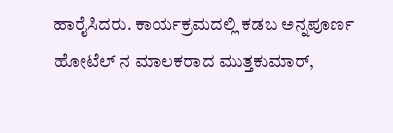ಹಾರೈಸಿದರು. ಕಾರ್ಯಕ್ರಮದಲ್ಲಿ ಕಡಬ ಅನ್ನಪೂರ್ಣ ಹೋಟೆಲ್ ನ ಮಾಲಕರಾದ ಮುತ್ತಕುಮಾರ್,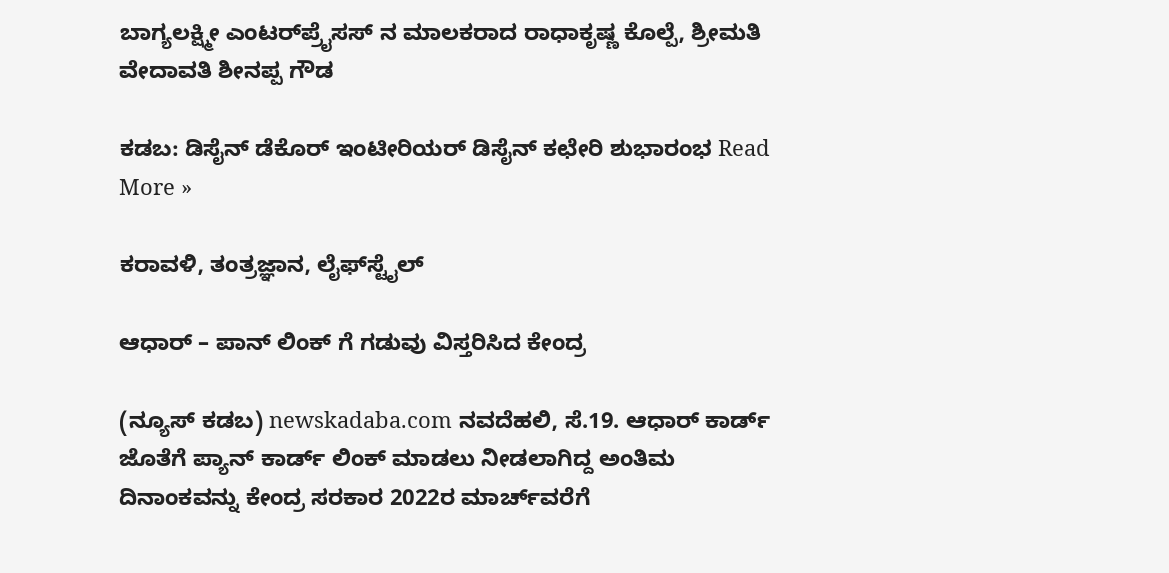ಬಾಗ್ಯಲಕ್ಷ್ಮೀ ಎಂಟರ್‌ಪ್ರೈಸಸ್ ನ ಮಾಲಕರಾದ ರಾಧಾಕೃಷ್ಣ ಕೊಲ್ಪೆ, ಶ್ರೀಮತಿ ವೇದಾವತಿ ಶೀನಪ್ಪ ಗೌಡ

ಕಡಬ: ಡಿಸೈನ್ ಡೆಕೊರ್ ಇಂಟೀರಿಯರ್ ಡಿಸೈನ್ ಕಛೇರಿ ಶುಭಾರಂಭ Read More »

ಕರಾವಳಿ, ತಂತ್ರಜ್ಞಾನ, ಲೈಫ್‍ಸ್ಟೈಲ್

ಆಧಾರ್ – ಪಾನ್ ಲಿಂಕ್ ಗೆ ಗಡುವು ವಿಸ್ತರಿಸಿದ ಕೇಂದ್ರ

(ನ್ಯೂಸ್ ಕಡಬ) newskadaba.com ನವದೆಹಲಿ, ಸೆ.19. ಆಧಾರ್ ಕಾರ್ಡ್ ಜೊತೆಗೆ ಪ್ಯಾನ್ ಕಾರ್ಡ್ ಲಿಂಕ್ ಮಾಡಲು ನೀಡಲಾಗಿದ್ದ ಅಂತಿಮ ದಿನಾಂಕವನ್ನು ಕೇಂದ್ರ ಸರಕಾರ 2022ರ ಮಾರ್ಚ್‌ವರೆಗೆ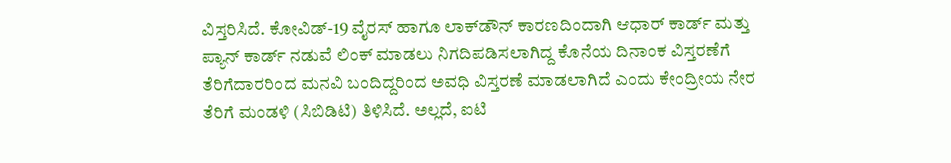ವಿಸ್ತರಿಸಿದೆ. ಕೋವಿಡ್-19 ವೈರಸ್ ಹಾಗೂ ಲಾಕ್‍ಡೌನ್ ಕಾರಣದಿಂದಾಗಿ ಆಧಾರ್ ಕಾರ್ಡ್ ಮತ್ತು ಪ್ಯಾನ್ ಕಾರ್ಡ್ ನಡುವೆ ಲಿಂಕ್ ಮಾಡಲು ನಿಗದಿಪಡಿಸಲಾಗಿದ್ದ ಕೊನೆಯ ದಿನಾಂಕ ವಿಸ್ತರಣೆಗೆ ತೆರಿಗೆದಾರರಿಂದ ಮನವಿ ಬಂದಿದ್ದರಿಂದ ಅವಧಿ ವಿಸ್ತರಣೆ ಮಾಡಲಾಗಿದೆ ಎಂದು ಕೇಂದ್ರೀಯ ನೇರ ತೆರಿಗೆ ಮಂಡಳಿ (ಸಿಬಿಡಿಟಿ) ತಿಳಿಸಿದೆ. ಅಲ್ಲದೆ, ಐಟಿ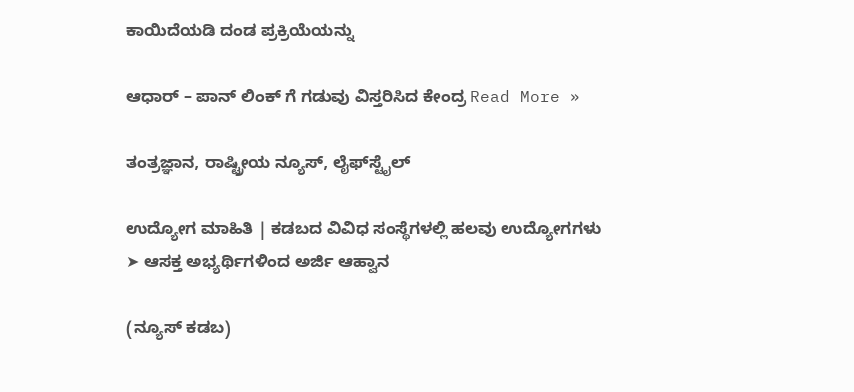ಕಾಯಿದೆಯಡಿ ದಂಡ ಪ್ರಕ್ರಿಯೆಯನ್ನು

ಆಧಾರ್ – ಪಾನ್ ಲಿಂಕ್ ಗೆ ಗಡುವು ವಿಸ್ತರಿಸಿದ ಕೇಂದ್ರ Read More »

ತಂತ್ರಜ್ಞಾನ, ರಾಷ್ಟ್ರೀಯ ನ್ಯೂಸ್, ಲೈಫ್‍ಸ್ಟೈಲ್

ಉದ್ಯೋಗ ಮಾಹಿತಿ | ಕಡಬದ ವಿವಿಧ ಸಂಸ್ಥೆಗಳಲ್ಲಿ ಹಲವು ಉದ್ಯೋಗಗಳು ➤ ಆಸಕ್ತ ಅಭ್ಯರ್ಥಿಗಳಿಂದ ಅರ್ಜಿ ಆಹ್ವಾನ

(ನ್ಯೂಸ್ ಕಡಬ)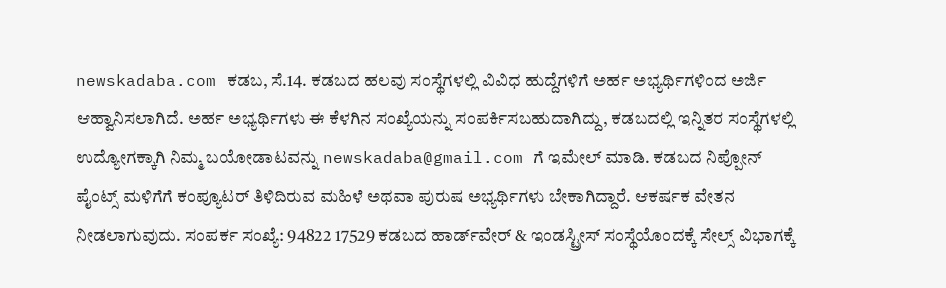newskadaba.com ಕಡಬ, ಸೆ.14. ಕಡಬದ ಹಲವು ಸಂಸ್ಥೆಗಳಲ್ಲಿ ವಿವಿಧ ಹುದ್ದೆಗಳಿಗೆ ಅರ್ಹ ಅಭ್ಯರ್ಥಿಗಳಿಂದ ಅರ್ಜಿ ಆಹ್ವಾನಿಸಲಾಗಿದೆ. ಅರ್ಹ ಅಭ್ಯರ್ಥಿಗಳು ಈ ಕೆಳಗಿನ ಸಂಖ್ಯೆಯನ್ನು ಸಂಪರ್ಕಿಸಬಹುದಾಗಿದ್ದು, ಕಡಬದಲ್ಲಿ ಇನ್ನಿತರ ಸಂಸ್ಥೆಗಳಲ್ಲಿ ಉದ್ಯೋಗಕ್ಕಾಗಿ ನಿಮ್ಮ ಬಯೋಡಾಟವನ್ನು newskadaba@gmail.com ಗೆ ಇಮೇಲ್‌ ಮಾಡಿ. ಕಡಬದ ನಿಪ್ಪೋನ್ ಪೈಂಟ್ಸ್ ಮಳಿಗೆಗೆ ಕಂಪ್ಯೂಟರ್ ತಿಳಿದಿರುವ ಮಹಿಳೆ ಅಥವಾ ಪುರುಷ ಅಭ್ಯರ್ಥಿಗಳು ಬೇಕಾಗಿದ್ದಾರೆ. ಆಕರ್ಷಕ ವೇತನ ನೀಡಲಾಗುವುದು. ಸಂಪರ್ಕ ಸಂಖ್ಯೆ: 94822 17529 ಕಡಬದ ಹಾರ್ಡ್‌ವೇರ್ & ಇಂಡಸ್ಟ್ರೀಸ್ ಸಂಸ್ಥೆಯೊಂದಕ್ಕೆ ಸೇಲ್ಸ್ ವಿಭಾಗಕ್ಕೆ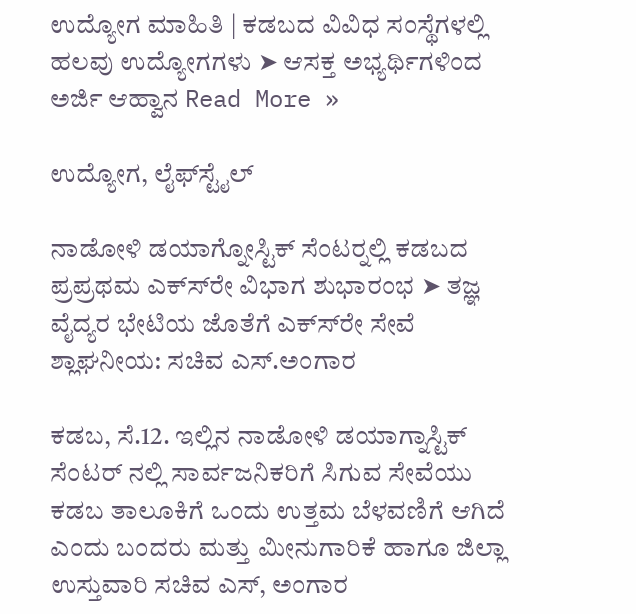ಉದ್ಯೋಗ ಮಾಹಿತಿ | ಕಡಬದ ವಿವಿಧ ಸಂಸ್ಥೆಗಳಲ್ಲಿ ಹಲವು ಉದ್ಯೋಗಗಳು ➤ ಆಸಕ್ತ ಅಭ್ಯರ್ಥಿಗಳಿಂದ ಅರ್ಜಿ ಆಹ್ವಾನ Read More »

ಉದ್ಯೋಗ, ಲೈಫ್‍ಸ್ಟೈಲ್

ನಾಡೋಳಿ ಡಯಾಗ್ನೋಸ್ಟಿಕ್ ಸೆಂಟರ್‍ನಲ್ಲಿ ಕಡಬದ ಪ್ರಪ್ರಥಮ ಎಕ್ಸ್‍ರೇ ವಿಭಾಗ ಶುಭಾರಂಭ ➤ ತಜ್ಞ ವೈದ್ಯರ ಭೇಟಿಯ ಜೊತೆಗೆ ಎಕ್ಸ್‍ರೇ ಸೇವೆ ಶ್ಲಾಘನೀಯ: ಸಚಿವ ಎಸ್.ಅಂಗಾರ

ಕಡಬ, ಸೆ.12. ಇಲ್ಲಿನ ನಾಡೋಳಿ ಡಯಾಗ್ನಾಸ್ಟಿಕ್ ಸೆಂಟರ್ ನಲ್ಲಿ ಸಾರ್ವಜನಿಕರಿಗೆ ಸಿಗುವ ಸೇವೆಯು ಕಡಬ ತಾಲೂಕಿಗೆ ಒಂದು ಉತ್ತಮ ಬೆಳವಣಿಗೆ ಆಗಿದೆ ಎಂದು ಬಂದರು ಮತ್ತು ಮೀನುಗಾರಿಕೆ ಹಾಗೂ ಜಿಲ್ಲಾ ಉಸ್ತುವಾರಿ ಸಚಿವ ಎಸ್, ಅಂಗಾರ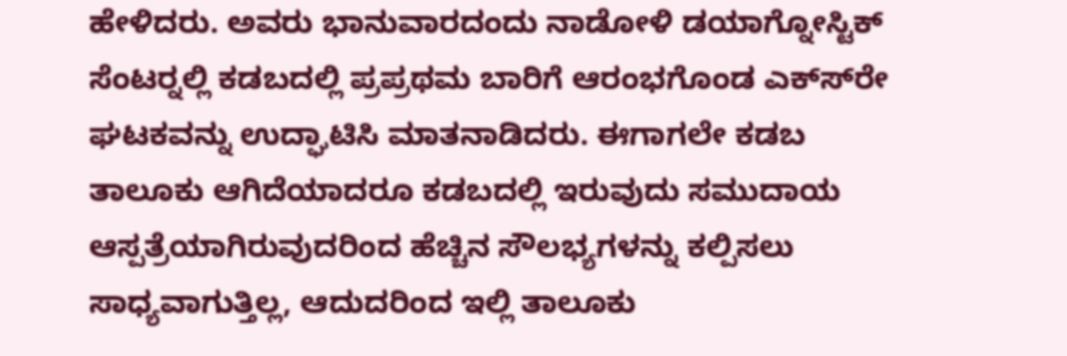ಹೇಳಿದರು. ಅವರು ಭಾನುವಾರದಂದು ನಾಡೋಳಿ ಡಯಾಗ್ನೋಸ್ಟಿಕ್ ಸೆಂಟರ್‍ನಲ್ಲಿ ಕಡಬದಲ್ಲಿ ಪ್ರಪ್ರಥಮ ಬಾರಿಗೆ ಆರಂಭಗೊಂಡ ಎಕ್ಸ್‍ರೇ ಘಟಕವನ್ನು ಉದ್ಘಾಟಿಸಿ ಮಾತನಾಡಿದರು. ಈಗಾಗಲೇ ಕಡಬ ತಾಲೂಕು ಆಗಿದೆಯಾದರೂ ಕಡಬದಲ್ಲಿ ಇರುವುದು ಸಮುದಾಯ ಆಸ್ಪತ್ರೆಯಾಗಿರುವುದರಿಂದ ಹೆಚ್ಚಿನ ಸೌಲಭ್ಯಗಳನ್ನು ಕಲ್ಪಿಸಲು ಸಾಧ್ಯವಾಗುತ್ತಿಲ್ಲ, ಆದುದರಿಂದ ಇಲ್ಲಿ ತಾಲೂಕು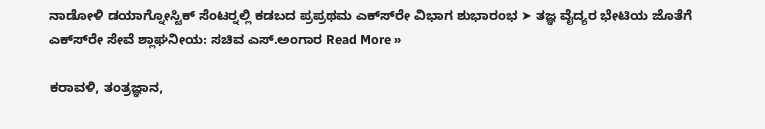ನಾಡೋಳಿ ಡಯಾಗ್ನೋಸ್ಟಿಕ್ ಸೆಂಟರ್‍ನಲ್ಲಿ ಕಡಬದ ಪ್ರಪ್ರಥಮ ಎಕ್ಸ್‍ರೇ ವಿಭಾಗ ಶುಭಾರಂಭ ➤ ತಜ್ಞ ವೈದ್ಯರ ಭೇಟಿಯ ಜೊತೆಗೆ ಎಕ್ಸ್‍ರೇ ಸೇವೆ ಶ್ಲಾಘನೀಯ: ಸಚಿವ ಎಸ್.ಅಂಗಾರ Read More »

ಕರಾವಳಿ, ತಂತ್ರಜ್ಞಾನ,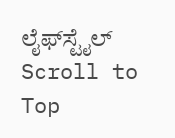ಲೈಫ್‍ಸ್ಟೈಲ್
Scroll to Top